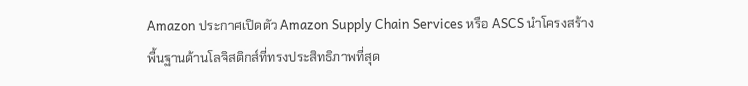Amazon ประกาศเปิดตัว Amazon Supply Chain Services หรือ ASCS นำโครงสร้างพื้นฐานด้านโลจิสติกส์ที่ทรงประสิทธิภาพที่สุด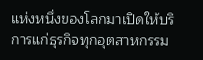แห่งหนึ่งของโลกมาเปิดให้บริการแก่ธุรกิจทุกอุตสาหกรรม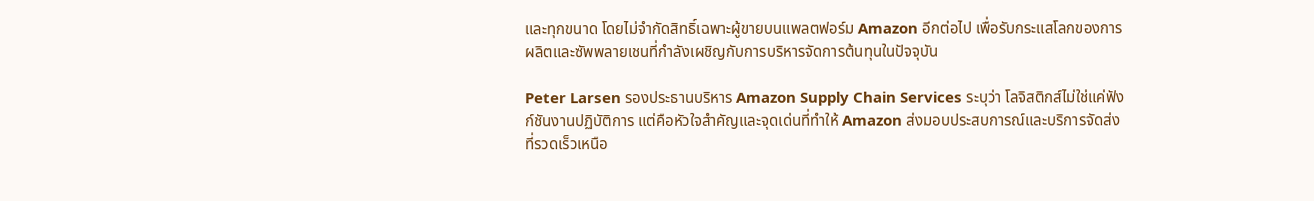และทุกขนาด โดยไม่จำกัดสิทธิ์เฉพาะผู้ขายบนแพลตฟอร์ม Amazon อีกต่อไป เพื่อรับกระแสโลกของการผลิตและซัพพลายเชนที่กำลังเผชิญกับการบริหารจัดการต้นทุนในปัจจุบัน

Peter Larsen รองประธานบริหาร Amazon Supply Chain Services ระบุว่า โลจิสติกส์ไม่ใช่แค่ฟังก์ชันงานปฏิบัติการ แต่คือหัวใจสำคัญและจุดเด่นที่ทำให้ Amazon ส่งมอบประสบการณ์และบริการจัดส่งที่รวดเร็วเหนือ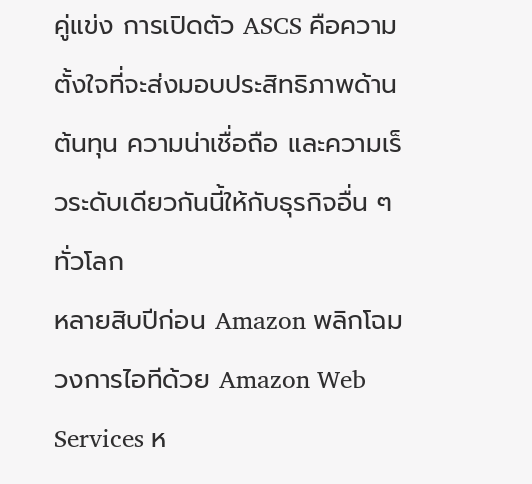คู่แข่ง การเปิดตัว ASCS คือความตั้งใจที่จะส่งมอบประสิทธิภาพด้านต้นทุน ความน่าเชื่อถือ และความเร็วระดับเดียวกันนี้ให้กับธุรกิจอื่น ๆ ทั่วโลก
หลายสิบปีก่อน Amazon พลิกโฉมวงการไอทีด้วย Amazon Web Services ห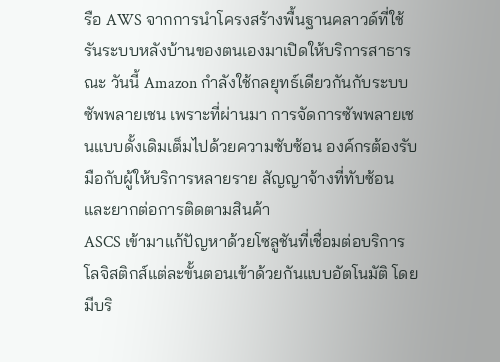รือ AWS จากการนำโครงสร้างพื้นฐานคลาวด์ที่ใช้รันระบบหลังบ้านของตนเองมาเปิดให้บริการสาธารณะ วันนี้ Amazon กำลังใช้กลยุทธ์เดียวกันกับระบบซัพพลายเชน เพราะที่ผ่านมา การจัดการซัพพลายเชนแบบดั้งเดิมเต็มไปด้วยความซับซ้อน องค์กรต้องรับมือกับผู้ให้บริการหลายราย สัญญาจ้างที่ทับซ้อน และยากต่อการติดตามสินค้า
ASCS เข้ามาแก้ปัญหาด้วยโซลูชันที่เชื่อมต่อบริการโลจิสติกส์แต่ละขั้นตอนเข้าด้วยกันแบบอัตโนมัติ โดยมีบริ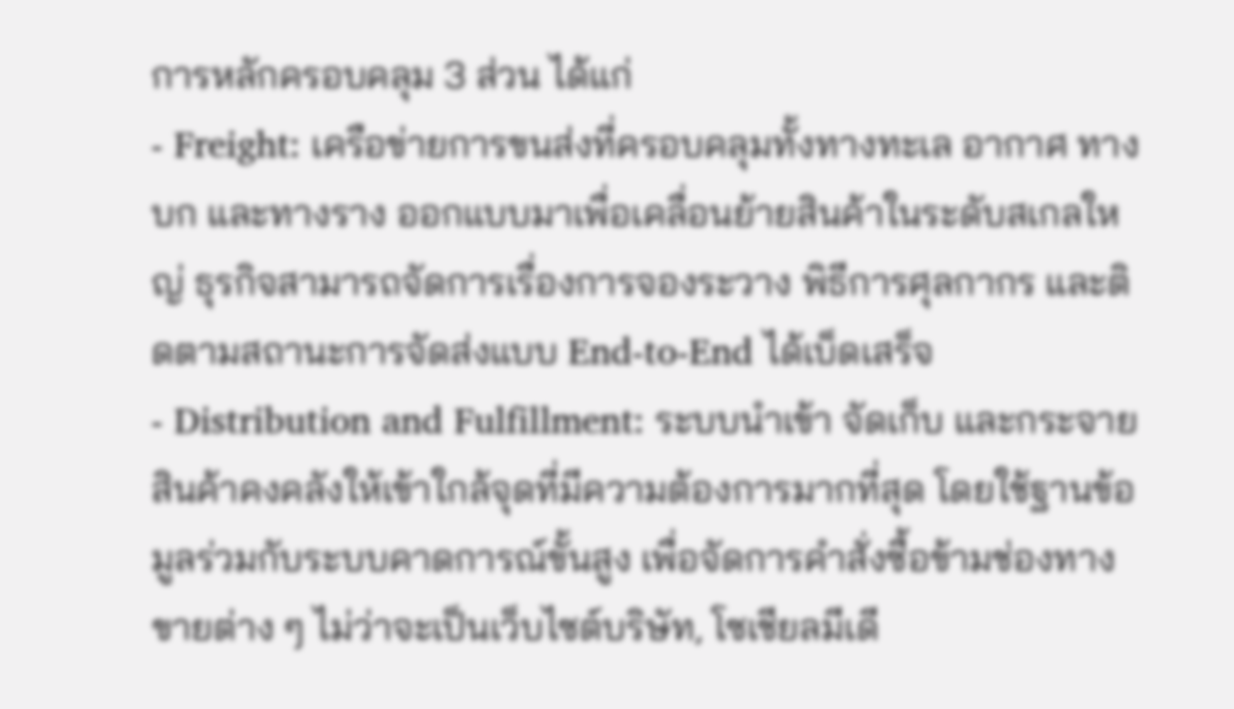การหลักครอบคลุม 3 ส่วน ได้แก่
- Freight: เครือข่ายการขนส่งที่ครอบคลุมทั้งทางทะเล อากาศ ทางบก และทางราง ออกแบบมาเพื่อเคลื่อนย้ายสินค้าในระดับสเกลใหญ่ ธุรกิจสามารถจัดการเรื่องการจองระวาง พิธีการศุลกากร และติดตามสถานะการจัดส่งแบบ End-to-End ได้เบ็ดเสร็จ
- Distribution and Fulfillment: ระบบนำเข้า จัดเก็บ และกระจายสินค้าคงคลังให้เข้าใกล้จุดที่มีความต้องการมากที่สุด โดยใช้ฐานข้อมูลร่วมกับระบบคาดการณ์ขั้นสูง เพื่อจัดการคำสั่งซื้อข้ามช่องทางขายต่าง ๆ ไม่ว่าจะเป็นเว็บไซต์บริษัท, โซเชียลมีเดี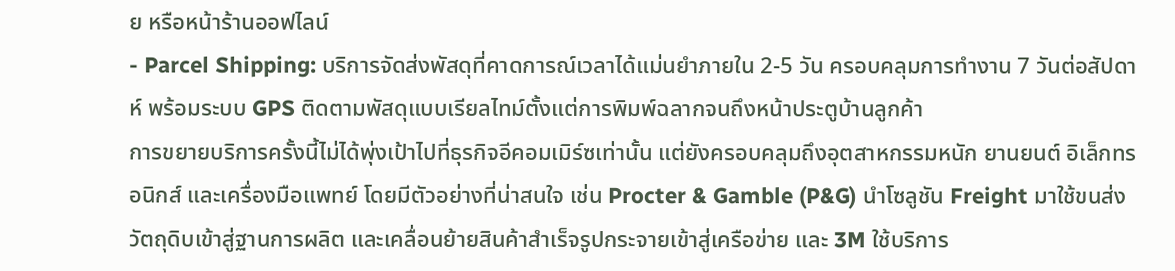ย หรือหน้าร้านออฟไลน์
- Parcel Shipping: บริการจัดส่งพัสดุที่คาดการณ์เวลาได้แม่นยำภายใน 2-5 วัน ครอบคลุมการทำงาน 7 วันต่อสัปดาห์ พร้อมระบบ GPS ติดตามพัสดุแบบเรียลไทม์ตั้งแต่การพิมพ์ฉลากจนถึงหน้าประตูบ้านลูกค้า
การขยายบริการครั้งนี้ไม่ได้พุ่งเป้าไปที่ธุรกิจอีคอมเมิร์ซเท่านั้น แต่ยังครอบคลุมถึงอุตสาหกรรมหนัก ยานยนต์ อิเล็กทรอนิกส์ และเครื่องมือแพทย์ โดยมีตัวอย่างที่น่าสนใจ เช่น Procter & Gamble (P&G) นำโซลูชัน Freight มาใช้ขนส่งวัตถุดิบเข้าสู่ฐานการผลิต และเคลื่อนย้ายสินค้าสำเร็จรูปกระจายเข้าสู่เครือข่าย และ 3M ใช้บริการ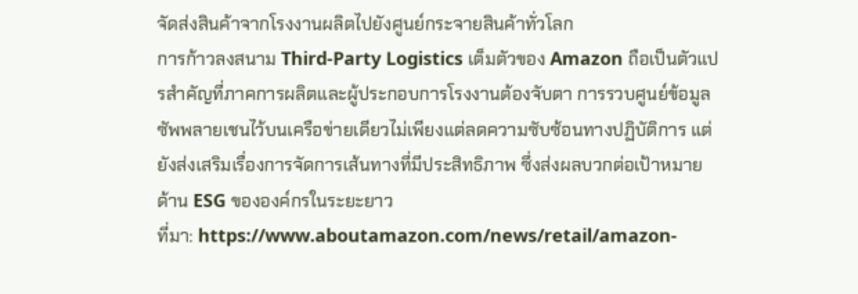จัดส่งสินค้าจากโรงงานผลิตไปยังศูนย์กระจายสินค้าทั่วโลก
การก้าวลงสนาม Third-Party Logistics เต็มตัวของ Amazon ถือเป็นตัวแปรสำคัญที่ภาคการผลิตและผู้ประกอบการโรงงานต้องจับตา การรวบศูนย์ข้อมูลซัพพลายเชนไว้บนเครือข่ายเดียวไม่เพียงแต่ลดความซับซ้อนทางปฏิบัติการ แต่ยังส่งเสริมเรื่องการจัดการเส้นทางที่มีประสิทธิภาพ ซึ่งส่งผลบวกต่อเป้าหมายด้าน ESG ขององค์กรในระยะยาว
ที่มา: https://www.aboutamazon.com/news/retail/amazon-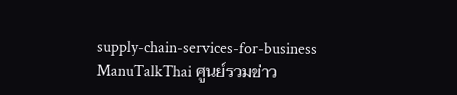supply-chain-services-for-business
ManuTalkThai ศูนย์รวมข่าว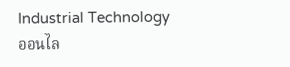Industrial Technology ออนไล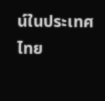น์ในประเทศไทย